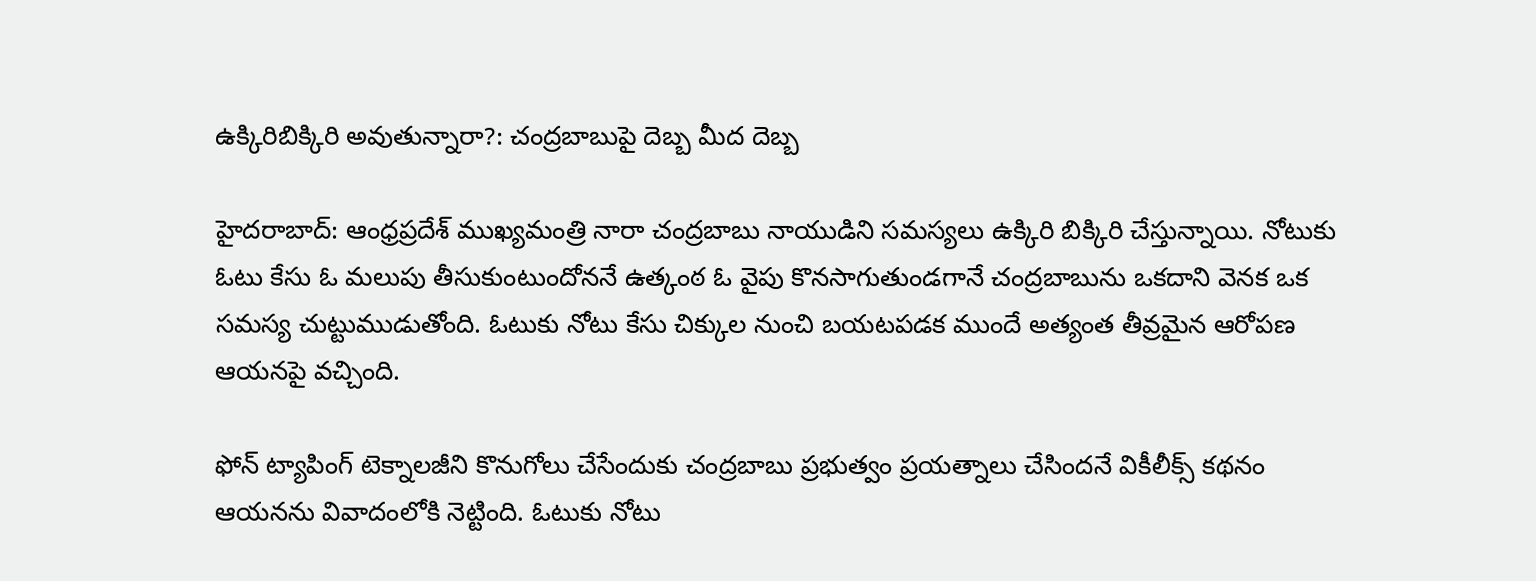ఉక్కిరిబిక్కిరి అవుతున్నారా?: చంద్రబాబుపై దెబ్బ మీద దెబ్బ

హైదరాబాద్: ఆంధ్రప్రదేశ్ ముఖ్యమంత్రి నారా చంద్రబాబు నాయుడిని సమస్యలు ఉక్కిరి బిక్కిరి చేస్తున్నాయి. నోటుకు ఓటు కేసు ఓ మలుపు తీసుకుంటుందోననే ఉత్కంఠ ఓ వైపు కొనసాగుతుండగానే చంద్రబాబును ఒకదాని వెనక ఒక సమస్య చుట్టుముడుతోంది. ఓటుకు నోటు కేసు చిక్కుల నుంచి బయటపడక ముందే అత్యంత తీవ్రమైన ఆరోపణ ఆయనపై వచ్చింది.

ఫోన్ ట్యాపింగ్ టెక్నాలజీని కొనుగోలు చేసేందుకు చంద్రబాబు ప్రభుత్వం ప్రయత్నాలు చేసిందనే వికీలీక్స్ కథనం ఆయనను వివాదంలోకి నెట్టింది. ఓటుకు నోటు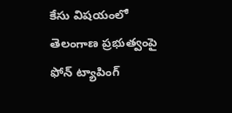కేసు విషయంలో తెలంగాణ ప్రభుత్వంపై ఫోన్ ట్యాపింగ్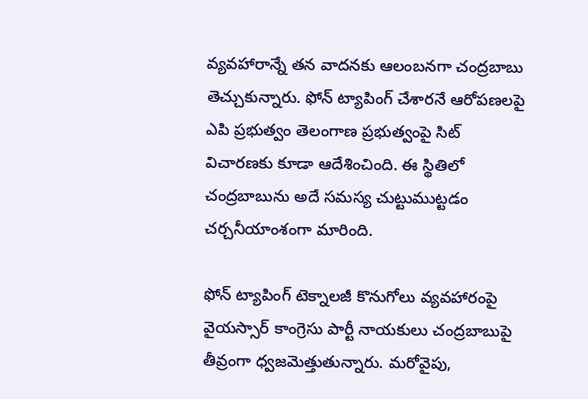వ్యవహారాన్నే తన వాదనకు ఆలంబనగా చంద్రబాబు తెచ్చుకున్నారు. ఫోన్ ట్యాపింగ్ చేశారనే ఆరోపణలపై ఎపి ప్రభుత్వం తెలంగాణ ప్రభుత్వంపై సిట్ విచారణకు కూడా ఆదేశించింది. ఈ స్థితిలో చంద్రబాబును అదే సమస్య చుట్టుముట్టడం చర్చనీయాంశంగా మారింది.

ఫోన్ ట్యాపింగ్ టెక్నాలజీ కొనుగోలు వ్యవహారంపై వైయస్సార్ కాంగ్రెసు పార్టీ నాయకులు చంద్రబాబుపై తీవ్రంగా ధ్వజమెత్తుతున్నారు. మరోవైపు,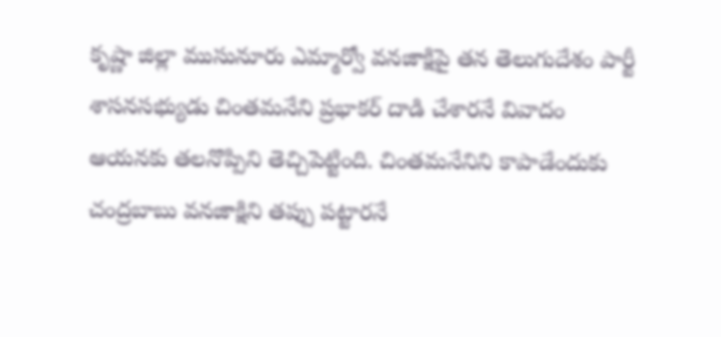కృష్ణా జిల్లా ముసునూరు ఎమ్మార్వో వనజాక్షిపై తన తెలుగుదేశం పార్టీ శాసనసభ్యుడు చింతమనేని ప్రభాకర్ దాడి చేశారనే వివాదం ఆయనకు తలనొప్పిని తెచ్చిపెట్టింది. చింతమనేనిని కాపాడేందుకు చంద్రబాబు వనజాక్షిని తప్పు పట్టారనే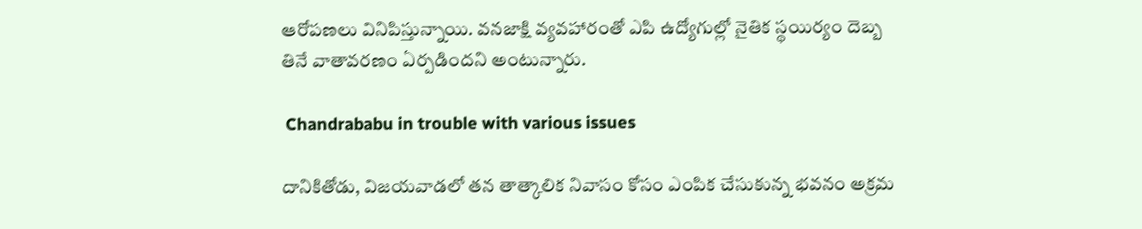ఆరోపణలు వినిపిస్తున్నాయి. వనజాక్షి వ్యవహారంతో ఎపి ఉద్యోగుల్లో నైతిక స్థయిర్యం దెబ్బ తినే వాతావరణం ఏర్పడిందని అంటున్నారు.

 Chandrababu in trouble with various issues

దానికితోడు, విజయవాడలో తన తాత్కాలిక నివాసం కోసం ఎంపిక చేసుకున్న భవనం అక్రమ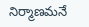నిర్మాణమనే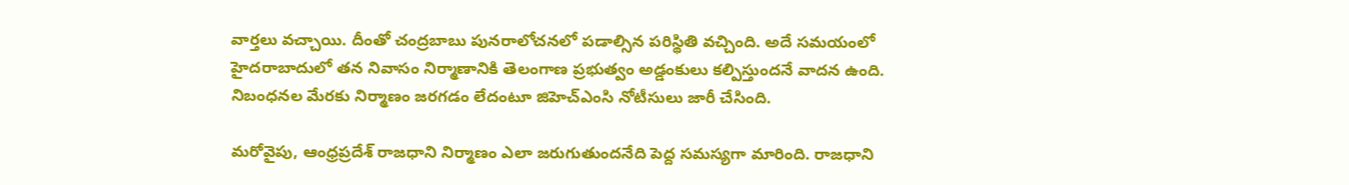వార్తలు వచ్చాయి. దీంతో చంద్రబాబు పునరాలోచనలో పడాల్సిన పరిస్థితి వచ్చింది. అదే సమయంలో హైదరాబాదులో తన నివాసం నిర్మాణానికి తెలంగాణ ప్రభుత్వం అడ్డంకులు కల్పిస్తుందనే వాదన ఉంది. నిబంధనల మేరకు నిర్మాణం జరగడం లేదంటూ జిహెచ్ఎంసి నోటీసులు జారీ చేసింది.

మరోవైపు, ఆంధ్రప్రదేశ్ రాజధాని నిర్మాణం ఎలా జరుగుతుందనేది పెద్ద సమస్యగా మారింది. రాజధాని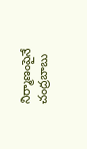నిర్మాణంపైనే చంద్రబాబు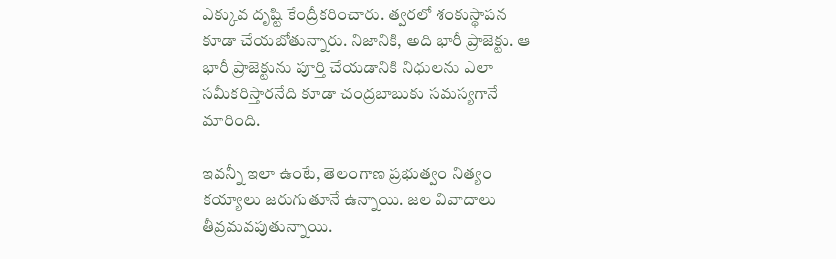ఎక్కువ దృష్టి కేంద్రీకరించారు. త్వరలో శంకుస్థాపన కూడా చేయబోతున్నారు. నిజానికి, అది భారీ ప్రాజెక్టు. ఆ భారీ ప్రాజెక్టును పూర్తి చేయడానికి నిధులను ఎలా సమీకరిస్తారనేది కూడా చంద్రబాబుకు సమస్యగానే మారింది.

ఇవన్నీ ఇలా ఉంటే, తెలంగాణ ప్రభుత్వం నిత్యం కయ్యాలు జరుగుతూనే ఉన్నాయి. జల వివాదాలు తీవ్రమవపుతున్నాయి.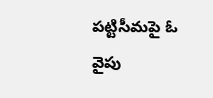పట్టిసీమపై ఓ వైపు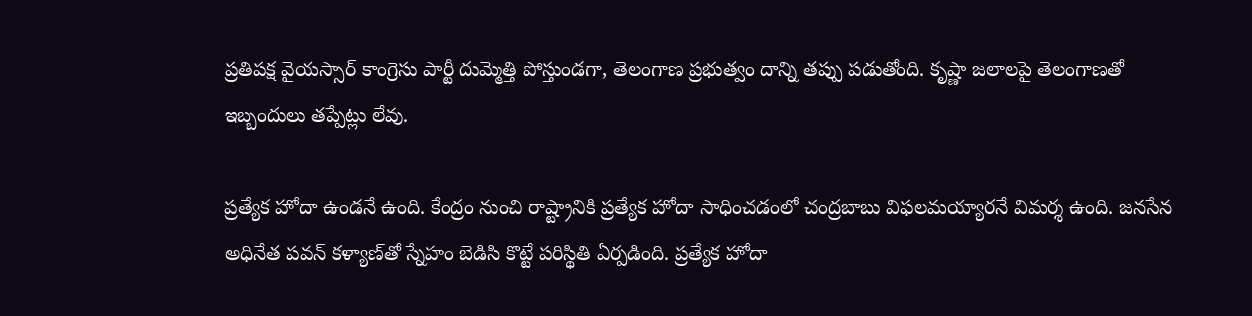ప్రతిపక్ష వైయస్సార్ కాంగ్రెసు పార్టీ దుమ్మెత్తి పోస్తుండగా, తెలంగాణ ప్రభుత్వం దాన్ని తప్పు పడుతోంది. కృష్ణా జలాలపై తెలంగాణతో ఇబ్బందులు తప్పేట్లు లేవు.

ప్రత్యేక హోదా ఉండనే ఉంది. కేంద్రం నుంచి రాష్ట్రానికి ప్రత్యేక హోదా సాధించడంలో చంద్రబాబు విఫలమయ్యారనే విమర్శ ఉంది. జనసేన అధినేత పవన్ కళ్యాణ్‌తో స్నేహం బెడిసి కొట్టే పరిస్థితి ఏర్పడింది. ప్రత్యేక హోదా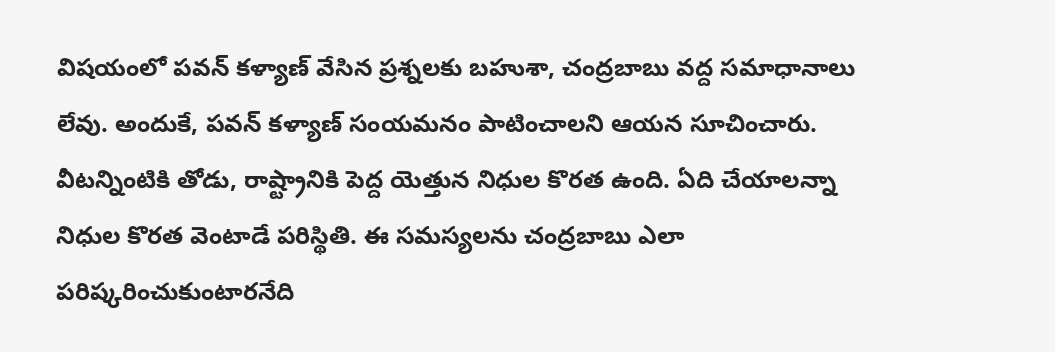విషయంలో పవన్ కళ్యాణ్ వేసిన ప్రశ్నలకు బహుశా, చంద్రబాబు వద్ద సమాధానాలు లేవు. అందుకే, పవన్ కళ్యాణ్ సంయమనం పాటించాలని ఆయన సూచించారు. వీటన్నింటికి తోడు, రాష్ట్రానికి పెద్ద యెత్తున నిధుల కొరత ఉంది. ఏది చేయాలన్నా నిధుల కొరత వెంటాడే పరిస్థితి. ఈ సమస్యలను చంద్రబాబు ఎలా పరిష్కరించుకుంటారనేది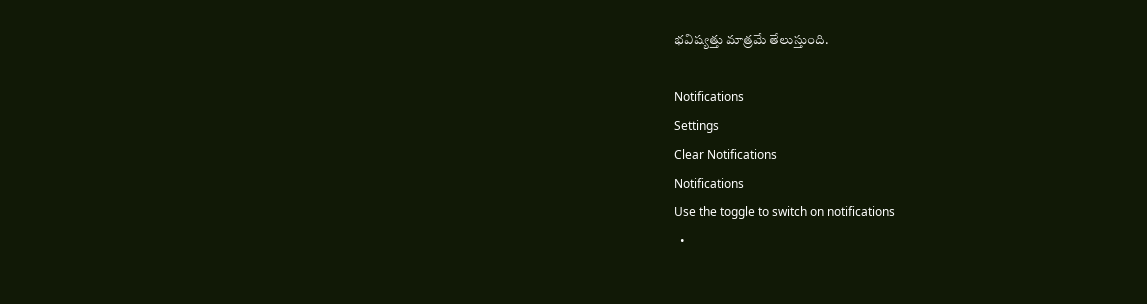భవిష్యత్తు మాత్రమే తేలుస్తుంది.

Notifications
Settings
Clear Notifications
Notifications
Use the toggle to switch on notifications
  •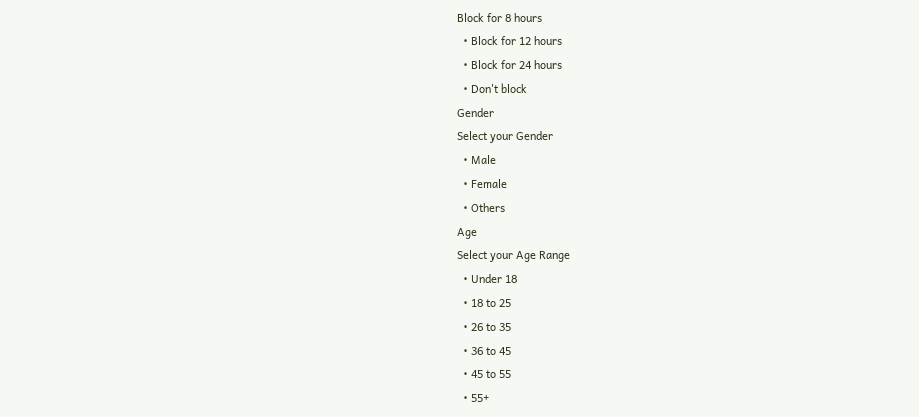Block for 8 hours
  • Block for 12 hours
  • Block for 24 hours
  • Don't block
Gender
Select your Gender
  • Male
  • Female
  • Others
Age
Select your Age Range
  • Under 18
  • 18 to 25
  • 26 to 35
  • 36 to 45
  • 45 to 55
  • 55+